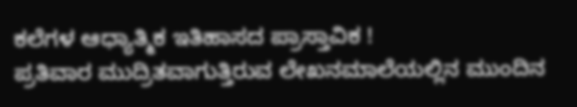ಕಲೆಗಳ ಆಧ್ಯಾತ್ಮಿಕ ಇತಿಹಾಸದ ಪ್ರಾಸ್ತಾವಿಕ !
ಪ್ರತಿವಾರ ಮುದ್ರಿತವಾಗುತ್ತಿರುವ ಲೇಖನಮಾಲೆಯಲ್ಲಿನ ಮುಂದಿನ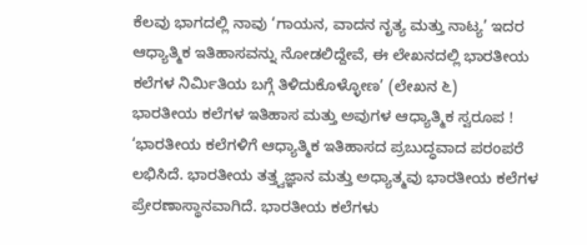ಕೆಲವು ಭಾಗದಲ್ಲಿ ನಾವು ‘ಗಾಯನ, ವಾದನ ನೃತ್ಯ ಮತ್ತು ನಾಟ್ಯ’ ಇದರ ಆಧ್ಯಾತ್ಮಿಕ ಇತಿಹಾಸವನ್ನು ನೋಡಲಿದ್ದೇವೆ, ಈ ಲೇಖನದಲ್ಲಿ ಭಾರತೀಯ ಕಲೆಗಳ ನಿರ್ಮಿತಿಯ ಬಗ್ಗೆ ತಿಳಿದುಕೊಳ್ಳೋಣ’ (ಲೇಖನ ೬)
ಭಾರತೀಯ ಕಲೆಗಳ ಇತಿಹಾಸ ಮತ್ತು ಅವುಗಳ ಆಧ್ಯಾತ್ಮಿಕ ಸ್ವರೂಪ !
‘ಭಾರತೀಯ ಕಲೆಗಳಿಗೆ ಆಧ್ಯಾತ್ಮಿಕ ಇತಿಹಾಸದ ಪ್ರಬುದ್ಧವಾದ ಪರಂಪರೆ ಲಭಿಸಿದೆ. ಭಾರತೀಯ ತತ್ತ್ವಜ್ಞಾನ ಮತ್ತು ಅಧ್ಯಾತ್ಮವು ಭಾರತೀಯ ಕಲೆಗಳ ಪ್ರೇರಣಾಸ್ಥಾನವಾಗಿದೆ. ಭಾರತೀಯ ಕಲೆಗಳು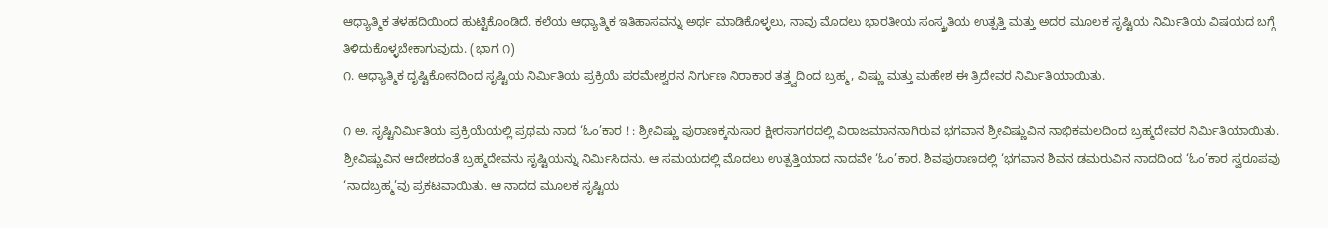ಆಧ್ಯಾತ್ಮಿಕ ತಳಹದಿಯಿಂದ ಹುಟ್ಟಿಕೊಂಡಿದೆ. ಕಲೆಯ ಆಧ್ಯಾತ್ಮಿಕ ಇತಿಹಾಸವನ್ನು ಅರ್ಥ ಮಾಡಿಕೊಳ್ಳಲು, ನಾವು ಮೊದಲು ಭಾರತೀಯ ಸಂಸ್ಕ್ರತಿಯ ಉತ್ಪತ್ತಿ ಮತ್ತು ಅದರ ಮೂಲಕ ಸೃಷ್ಟಿಯ ನಿರ್ಮಿತಿಯ ವಿಷಯದ ಬಗ್ಗೆ ತಿಳಿದುಕೊಳ್ಳಬೇಕಾಗುವುದು. (ಭಾಗ ೧)
೧. ಆಧ್ಯಾತ್ಮಿಕ ದೃಷ್ಟಿಕೋನದಿಂದ ಸೃಷ್ಟಿಯ ನಿರ್ಮಿತಿಯ ಪ್ರಕ್ರಿಯೆ ಪರಮೇಶ್ವರನ ನಿರ್ಗುಣ ನಿರಾಕಾರ ತತ್ತ್ವದಿಂದ ಬ್ರಹ್ಮ, ವಿಷ್ಣು ಮತ್ತು ಮಹೇಶ ಈ ತ್ರಿದೇವರ ನಿರ್ಮಿತಿಯಾಯಿತು.

೧ ಅ. ಸೃಷ್ಟಿನಿರ್ಮಿತಿಯ ಪ್ರಕ್ರಿಯೆಯಲ್ಲಿ ಪ್ರಥಮ ನಾದ ‘ಓಂ’ಕಾರ ! : ಶ್ರೀವಿಷ್ಣು ಪುರಾಣಕ್ಕನುಸಾರ ಕ್ಷೀರಸಾಗರದಲ್ಲಿ ವಿರಾಜಮಾನನಾಗಿರುವ ಭಗವಾನ ಶ್ರೀವಿಷ್ಣುವಿನ ನಾಭಿಕಮಲದಿಂದ ಬ್ರಹ್ಮದೇವರ ನಿರ್ಮಿತಿಯಾಯಿತು. ಶ್ರೀವಿಷ್ಣುವಿನ ಆದೇಶದಂತೆ ಬ್ರಹ್ಮದೇವನು ಸೃಷ್ಟಿಯನ್ನು ನಿರ್ಮಿಸಿದನು. ಆ ಸಮಯದಲ್ಲಿ ಮೊದಲು ಉತ್ಪತ್ತಿಯಾದ ನಾದವೇ ‘ಓಂ’ಕಾರ. ಶಿವಪುರಾಣದಲ್ಲಿ ‘ಭಗವಾನ ಶಿವನ ಡಮರುವಿನ ನಾದದಿಂದ ‘ಓಂ’ಕಾರ ಸ್ವರೂಪವು ‘ನಾದಬ್ರಹ್ಮ’ವು ಪ್ರಕಟವಾಯಿತು. ಆ ನಾದದ ಮೂಲಕ ಸೃಷ್ಟಿಯ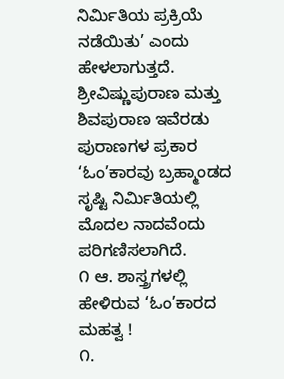ನಿರ್ಮಿತಿಯ ಪ್ರಕ್ರಿಯೆ ನಡೆಯಿತು’ ಎಂದು ಹೇಳಲಾಗುತ್ತದೆ. ಶ್ರೀವಿಷ್ಣುಪುರಾಣ ಮತ್ತು ಶಿವಪುರಾಣ ಇವೆರಡು ಪುರಾಣಗಳ ಪ್ರಕಾರ ‘ಓಂ’ಕಾರವು ಬ್ರಹ್ಮಾಂಡದ ಸೃಷ್ಟಿ ನಿರ್ಮಿತಿಯಲ್ಲಿ ಮೊದಲ ನಾದವೆಂದು ಪರಿಗಣಿಸಲಾಗಿದೆ.
೧ ಆ. ಶಾಸ್ತ್ರಗಳಲ್ಲಿ ಹೇಳಿರುವ ‘ಓಂ’ಕಾರದ ಮಹತ್ವ !
೧.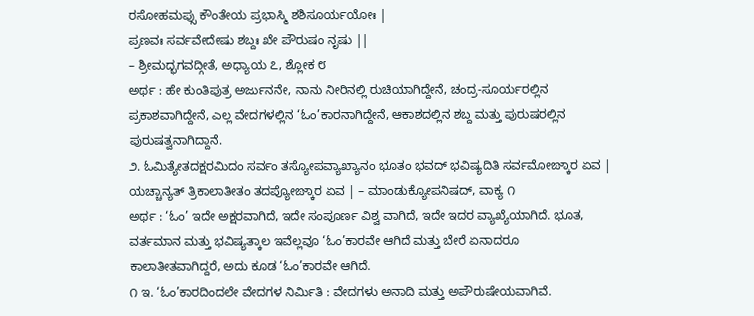ರಸೋಹಮಪ್ಸು ಕೌಂತೇಯ ಪ್ರಭಾಸ್ಮಿ ಶಶಿಸೂರ್ಯಯೋಃ |
ಪ್ರಣವಃ ಸರ್ವವೇದೇಷು ಶಬ್ದಃ ಖೇ ಪೌರುಷಂ ನೃಷು ||
– ಶ್ರೀಮದ್ಭಗವದ್ಗೀತೆ, ಅಧ್ಯಾಯ ೭, ಶ್ಲೋಕ ೮
ಅರ್ಥ : ಹೇ ಕುಂತಿಪುತ್ರ ಅರ್ಜುನನೇ, ನಾನು ನೀರಿನಲ್ಲಿ ರುಚಿಯಾಗಿದ್ದೇನೆ, ಚಂದ್ರ-ಸೂರ್ಯರಲ್ಲಿನ ಪ್ರಕಾಶವಾಗಿದ್ದೇನೆ, ಎಲ್ಲ ವೇದಗಳಲ್ಲಿನ ‘ಓಂ’ಕಾರನಾಗಿದ್ದೇನೆ, ಆಕಾಶದಲ್ಲಿನ ಶಬ್ದ ಮತ್ತು ಪುರುಷರಲ್ಲಿನ ಪುರುಷತ್ವನಾಗಿದ್ದಾನೆ.
೨. ಓಮಿತ್ಯೇತದಕ್ಷರಮಿದಂ ಸರ್ವಂ ತಸ್ಯೋಪವ್ಯಾಖ್ಯಾನಂ ಭೂತಂ ಭವದ್ ಭವಿಷ್ಯದಿತಿ ಸರ್ವಮೋಙ್ಕಾರ ಏವ |
ಯಚ್ಚಾನ್ಯತ್ ತ್ರಿಕಾಲಾತೀತಂ ತದಪ್ಯೋಙ್ಕಾರ ಏವ | – ಮಾಂಡುಕ್ಯೋಪನಿಷದ್, ವಾಕ್ಯ ೧
ಅರ್ಥ : ‘ಓಂ’ ಇದೇ ಅಕ್ಷರವಾಗಿದೆ, ಇದೇ ಸಂಪೂರ್ಣ ವಿಶ್ವ ವಾಗಿದೆ, ಇದೇ ಇದರ ವ್ಯಾಖ್ಯೆಯಾಗಿದೆ. ಭೂತ, ವರ್ತಮಾನ ಮತ್ತು ಭವಿಷ್ಯತ್ಕಾಲ ಇವೆಲ್ಲವೂ ‘ಓಂ’ಕಾರವೇ ಆಗಿದೆ ಮತ್ತು ಬೇರೆ ಏನಾದರೂ ಕಾಲಾತೀತವಾಗಿದ್ದರೆ, ಅದು ಕೂಡ ‘ಓಂ’ಕಾರವೇ ಆಗಿದೆ.
೧ ಇ. ‘ಓಂ’ಕಾರದಿಂದಲೇ ವೇದಗಳ ನಿರ್ಮಿತಿ : ವೇದಗಳು ಅನಾದಿ ಮತ್ತು ಅಪೌರುಷೇಯವಾಗಿವೆ.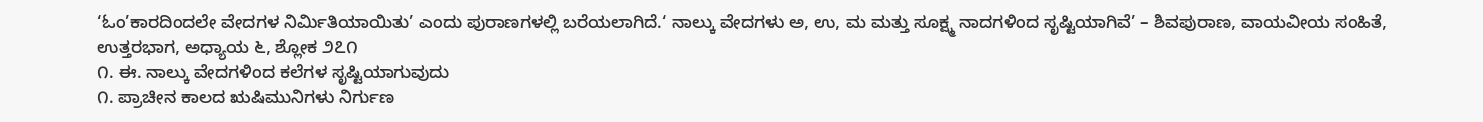‘ಓಂ’ಕಾರದಿಂದಲೇ ವೇದಗಳ ನಿರ್ಮಿತಿಯಾಯಿತು’ ಎಂದು ಪುರಾಣಗಳಲ್ಲಿ ಬರೆಯಲಾಗಿದೆ.‘ ನಾಲ್ಕು ವೇದಗಳು ಅ, ಉ, ಮ ಮತ್ತು ಸೂಕ್ಷ್ಮ ನಾದಗಳಿಂದ ಸೃಷ್ಟಿಯಾಗಿವೆ’ – ಶಿವಪುರಾಣ, ವಾಯವೀಯ ಸಂಹಿತೆ, ಉತ್ತರಭಾಗ, ಅಧ್ಯಾಯ ೬, ಶ್ಲೋಕ ೨೭೧
೧. ಈ. ನಾಲ್ಕು ವೇದಗಳಿಂದ ಕಲೆಗಳ ಸೃಷ್ಟಿಯಾಗುವುದು
೧. ಪ್ರಾಚೀನ ಕಾಲದ ಋಷಿಮುನಿಗಳು ನಿರ್ಗುಣ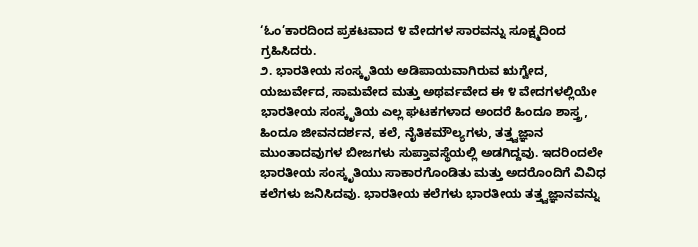‘ಓಂ’ಕಾರದಿಂದ ಪ್ರಕಟವಾದ ೪ ವೇದಗಳ ಸಾರವನ್ನು ಸೂಕ್ಷ್ಮದಿಂದ ಗ್ರಹಿಸಿದರು.
೨. ಭಾರತೀಯ ಸಂಸ್ಕೃತಿಯ ಅಡಿಪಾಯವಾಗಿರುವ ಋಗ್ವೇದ, ಯಜುರ್ವೇದ, ಸಾಮವೇದ ಮತ್ತು ಅಥರ್ವವೇದ ಈ ೪ ವೇದಗಳಲ್ಲಿಯೇ ಭಾರತೀಯ ಸಂಸ್ಕೃತಿಯ ಎಲ್ಲ ಘಟಕಗಳಾದ ಅಂದರೆ ಹಿಂದೂ ಶಾಸ್ತ್ರ, ಹಿಂದೂ ಜೀವನದರ್ಶನ, ಕಲೆ, ನೈತಿಕಮೌಲ್ಯಗಳು, ತತ್ತ್ವಜ್ಞಾನ ಮುಂತಾದವುಗಳ ಬೀಜಗಳು ಸುಪ್ತಾವಸ್ಥೆಯಲ್ಲಿ ಅಡಗಿದ್ದವು. ಇದರಿಂದಲೇ ಭಾರತೀಯ ಸಂಸ್ಕೃತಿಯು ಸಾಕಾರಗೊಂಡಿತು ಮತ್ತು ಅದರೊಂದಿಗೆ ವಿವಿಧ ಕಲೆಗಳು ಜನಿಸಿದವು. ಭಾರತೀಯ ಕಲೆಗಳು ಭಾರತೀಯ ತತ್ತ್ವಜ್ಞಾನವನ್ನು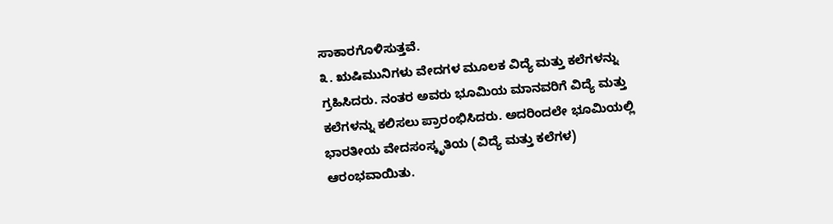ಸಾಕಾರಗೊಳಿಸುತ್ತವೆ.
೩. ಋಷಿಮುನಿಗಳು ವೇದಗಳ ಮೂಲಕ ವಿದ್ಯೆ ಮತ್ತು ಕಲೆಗಳನ್ನು ಗ್ರಹಿಸಿದರು. ನಂತರ ಅವರು ಭೂಮಿಯ ಮಾನವರಿಗೆ ವಿದ್ಯೆ ಮತ್ತು ಕಲೆಗಳನ್ನು ಕಲಿಸಲು ಪ್ರಾರಂಭಿಸಿದರು. ಅದರಿಂದಲೇ ಭೂಮಿಯಲ್ಲಿ ಭಾರತೀಯ ವೇದಸಂಸ್ಕೃತಿಯ (ವಿದ್ಯೆ ಮತ್ತು ಕಲೆಗಳ) ಆರಂಭವಾಯಿತು.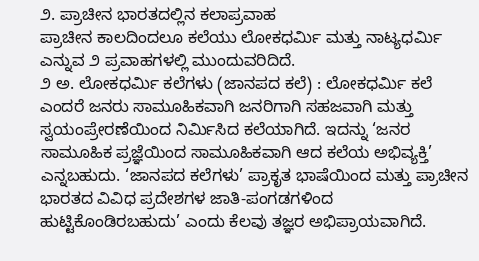೨. ಪ್ರಾಚೀನ ಭಾರತದಲ್ಲಿನ ಕಲಾಪ್ರವಾಹ
ಪ್ರಾಚೀನ ಕಾಲದಿಂದಲೂ ಕಲೆಯು ಲೋಕಧರ್ಮಿ ಮತ್ತು ನಾಟ್ಯಧರ್ಮಿ ಎನ್ನುವ ೨ ಪ್ರವಾಹಗಳಲ್ಲಿ ಮುಂದುವರಿದಿದೆ.
೨ ಅ. ಲೋಕಧರ್ಮಿ ಕಲೆಗಳು (ಜಾನಪದ ಕಲೆ) : ಲೋಕಧರ್ಮಿ ಕಲೆ ಎಂದರೆ ಜನರು ಸಾಮೂಹಿಕವಾಗಿ ಜನರಿಗಾಗಿ ಸಹಜವಾಗಿ ಮತ್ತು ಸ್ವಯಂಪ್ರೇರಣೆಯಿಂದ ನಿರ್ಮಿಸಿದ ಕಲೆಯಾಗಿದೆ. ಇದನ್ನು ‘ಜನರ ಸಾಮೂಹಿಕ ಪ್ರಜ್ಞೆಯಿಂದ ಸಾಮೂಹಿಕವಾಗಿ ಆದ ಕಲೆಯ ಅಭಿವ್ಯಕ್ತಿ’ ಎನ್ನಬಹುದು. ‘ಜಾನಪದ ಕಲೆಗಳು’ ಪ್ರಾಕೃತ ಭಾಷೆಯಿಂದ ಮತ್ತು ಪ್ರಾಚೀನ ಭಾರತದ ವಿವಿಧ ಪ್ರದೇಶಗಳ ಜಾತಿ-ಪಂಗಡಗಳಿಂದ ಹುಟ್ಟಿಕೊಂಡಿರಬಹುದು’ ಎಂದು ಕೆಲವು ತಜ್ಞರ ಅಭಿಪ್ರಾಯವಾಗಿದೆ.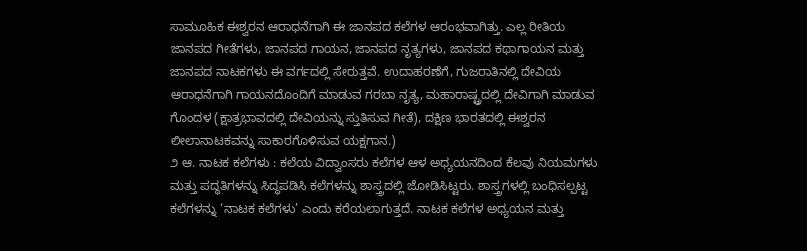ಸಾಮೂಹಿಕ ಈಶ್ವರನ ಆರಾಧನೆಗಾಗಿ ಈ ಜಾನಪದ ಕಲೆಗಳ ಆರಂಭವಾಗಿತ್ತು. ಎಲ್ಲ ರೀತಿಯ ಜಾನಪದ ಗೀತೆಗಳು, ಜಾನಪದ ಗಾಯನ, ಜಾನಪದ ನೃತ್ಯಗಳು, ಜಾನಪದ ಕಥಾಗಾಯನ ಮತ್ತು ಜಾನಪದ ನಾಟಕಗಳು ಈ ವರ್ಗದಲ್ಲಿ ಸೇರುತ್ತವೆ. ಉದಾಹರಣೆಗೆ, ಗುಜರಾತಿನಲ್ಲಿ ದೇವಿಯ ಆರಾಧನೆಗಾಗಿ ಗಾಯನದೊಂದಿಗೆ ಮಾಡುವ ಗರಬಾ ನೃತ್ಯ, ಮಹಾರಾಷ್ಟ್ರದಲ್ಲಿ ದೇವಿಗಾಗಿ ಮಾಡುವ ಗೊಂದಳ (ಕ್ಷಾತ್ರಭಾವದಲ್ಲಿ ದೇವಿಯನ್ನು ಸ್ತುತಿಸುವ ಗೀತೆ), ದಕ್ಷಿಣ ಭಾರತದಲ್ಲಿ ಈಶ್ವರನ ಲೀಲಾನಾಟಕವನ್ನು ಸಾಕಾರಗೊಳಿಸುವ ಯಕ್ಷಗಾನ.)
೨ ಆ. ನಾಟಕ ಕಲೆಗಳು : ಕಲೆಯ ವಿದ್ವಾಂಸರು ಕಲೆಗಳ ಆಳ ಅಧ್ಯಯನದಿಂದ ಕೆಲವು ನಿಯಮಗಳು ಮತ್ತು ಪದ್ಧತಿಗಳನ್ನು ಸಿದ್ಧಪಡಿಸಿ ಕಲೆಗಳನ್ನು ಶಾಸ್ತ್ರದಲ್ಲಿ ಜೋಡಿಸಿಟ್ಟರು. ಶಾಸ್ತ್ರಗಳಲ್ಲಿ ಬಂಧಿಸಲ್ಪಟ್ಟ ಕಲೆಗಳನ್ನು ‘ನಾಟಕ ಕಲೆಗಳು’ ಎಂದು ಕರೆಯಲಾಗುತ್ತದೆ. ನಾಟಕ ಕಲೆಗಳ ಅಧ್ಯಯನ ಮತ್ತು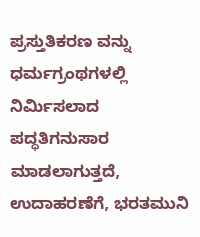ಪ್ರಸ್ತುತಿಕರಣ ವನ್ನು ಧರ್ಮಗ್ರಂಥಗಳಲ್ಲಿ ನಿರ್ಮಿಸಲಾದ ಪದ್ಧತಿಗನುಸಾರ ಮಾಡಲಾಗುತ್ತದೆ, ಉದಾಹರಣೆಗೆ, ಭರತಮುನಿ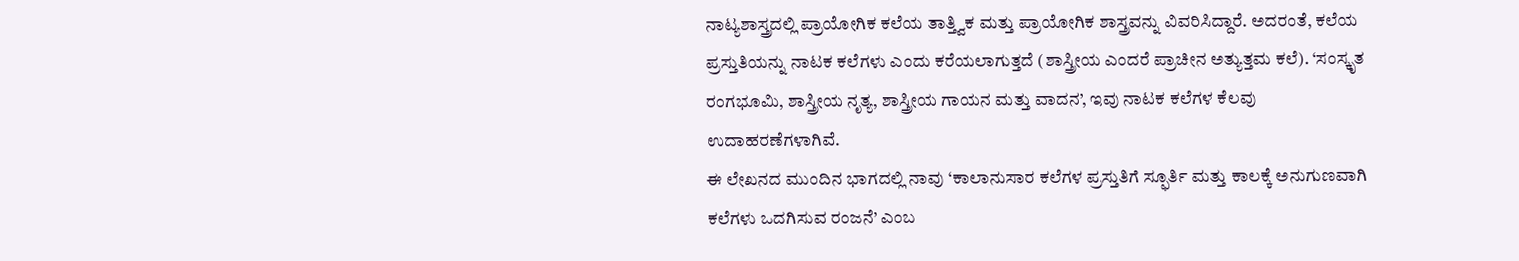ನಾಟ್ಯಶಾಸ್ತ್ರದಲ್ಲಿ ಪ್ರಾಯೋಗಿಕ ಕಲೆಯ ತಾತ್ತ್ವಿಕ ಮತ್ತು ಪ್ರಾಯೋಗಿಕ ಶಾಸ್ತ್ರವನ್ನು ವಿವರಿಸಿದ್ದಾರೆ. ಅದರಂತೆ, ಕಲೆಯ ಪ್ರಸ್ತುತಿಯನ್ನು ನಾಟಕ ಕಲೆಗಳು ಎಂದು ಕರೆಯಲಾಗುತ್ತದೆ (ಶಾಸ್ತ್ರೀಯ ಎಂದರೆ ಪ್ರಾಚೀನ ಅತ್ಯುತ್ತಮ ಕಲೆ). ‘ಸಂಸ್ಕೃತ ರಂಗಭೂಮಿ, ಶಾಸ್ತ್ರೀಯ ನೃತ್ಯ, ಶಾಸ್ತ್ರೀಯ ಗಾಯನ ಮತ್ತು ವಾದನ’, ಇವು ನಾಟಕ ಕಲೆಗಳ ಕೆಲವು ಉದಾಹರಣೆಗಳಾಗಿವೆ.
ಈ ಲೇಖನದ ಮುಂದಿನ ಭಾಗದಲ್ಲಿ ನಾವು ‘ಕಾಲಾನುಸಾರ ಕಲೆಗಳ ಪ್ರಸ್ತುತಿಗೆ ಸ್ಫೂರ್ತಿ ಮತ್ತು ಕಾಲಕ್ಕೆ ಅನುಗುಣವಾಗಿ ಕಲೆಗಳು ಒದಗಿಸುವ ರಂಜನೆ’ ಎಂಬ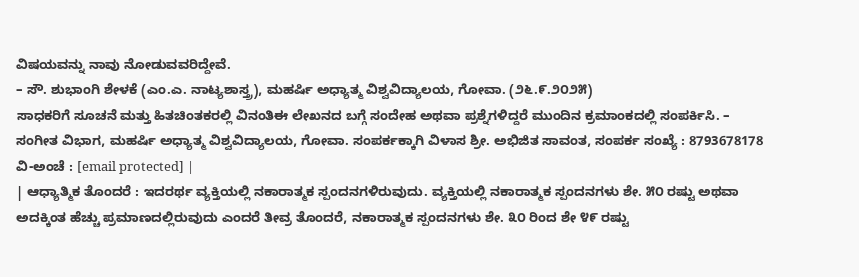ವಿಷಯವನ್ನು ನಾವು ನೋಡುವವರಿದ್ದೇವೆ.
– ಸೌ. ಶುಭಾಂಗಿ ಶೇಳಕೆ (ಎಂ.ಎ. ನಾಟ್ಯಶಾಸ್ತ್ರ), ಮಹರ್ಷಿ ಅಧ್ಯಾತ್ಮ ವಿಶ್ವವಿದ್ಯಾಲಯ, ಗೋವಾ. (೨೬.೯.೨೦೨೫)
ಸಾಧಕರಿಗೆ ಸೂಚನೆ ಮತ್ತು ಹಿತಚಿಂತಕರಲ್ಲಿ ವಿನಂತಿಈ ಲೇಖನದ ಬಗ್ಗೆ ಸಂದೇಹ ಅಥವಾ ಪ್ರಶ್ನೆಗಳಿದ್ದರೆ ಮುಂದಿನ ಕ್ರಮಾಂಕದಲ್ಲಿ ಸಂಪರ್ಕಿಸಿ. – ಸಂಗೀತ ವಿಭಾಗ, ಮಹರ್ಷಿ ಅಧ್ಯಾತ್ಮ ವಿಶ್ವವಿದ್ಯಾಲಯ, ಗೋವಾ. ಸಂಪರ್ಕಕ್ಕಾಗಿ ವಿಳಾಸ ಶ್ರೀ. ಅಭಿಜಿತ ಸಾವಂತ, ಸಂಪರ್ಕ ಸಂಖ್ಯೆ : 8793678178 ವಿ-ಅಂಚೆ : [email protected] |
| ಆಧ್ಯಾತ್ಮಿಕ ತೊಂದರೆ : ಇದರರ್ಥ ವ್ಯಕ್ತಿಯಲ್ಲಿ ನಕಾರಾತ್ಮಕ ಸ್ಪಂದನಗಳಿರುವುದು. ವ್ಯಕ್ತಿಯಲ್ಲಿ ನಕಾರಾತ್ಮಕ ಸ್ಪಂದನಗಳು ಶೇ. ೫೦ ರಷ್ಟು ಅಥವಾ ಅದಕ್ಕಿಂತ ಹೆಚ್ಚು ಪ್ರಮಾಣದಲ್ಲಿರುವುದು ಎಂದರೆ ತೀವ್ರ ತೊಂದರೆ, ನಕಾರಾತ್ಮಕ ಸ್ಪಂದನಗಳು ಶೇ. ೩೦ ರಿಂದ ಶೇ ೪೯ ರಷ್ಟು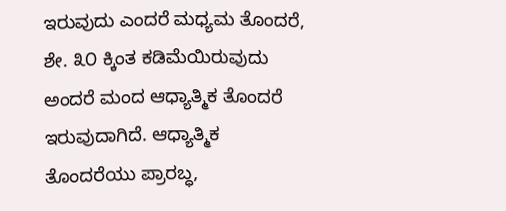ಇರುವುದು ಎಂದರೆ ಮಧ್ಯಮ ತೊಂದರೆ, ಶೇ. ೩೦ ಕ್ಕಿಂತ ಕಡಿಮೆಯಿರುವುದು ಅಂದರೆ ಮಂದ ಆಧ್ಯಾತ್ಮಿಕ ತೊಂದರೆ ಇರುವುದಾಗಿದೆ. ಆಧ್ಯಾತ್ಮಿಕ ತೊಂದರೆಯು ಪ್ರಾರಬ್ಧ,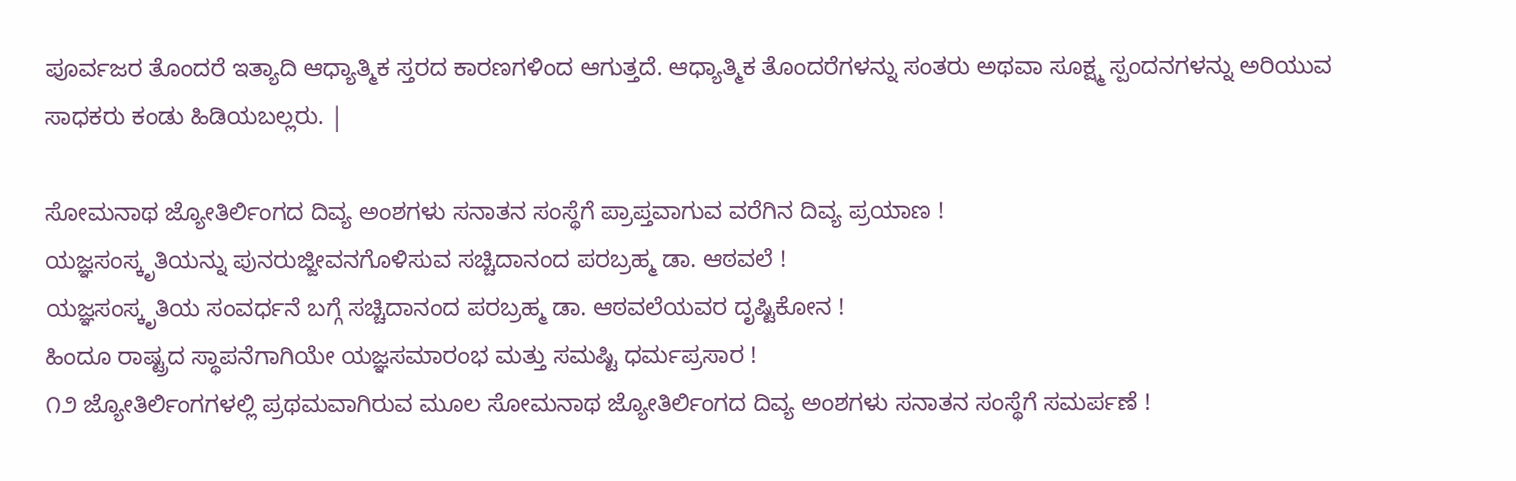ಪೂರ್ವಜರ ತೊಂದರೆ ಇತ್ಯಾದಿ ಆಧ್ಯಾತ್ಮಿಕ ಸ್ತರದ ಕಾರಣಗಳಿಂದ ಆಗುತ್ತದೆ. ಆಧ್ಯಾತ್ಮಿಕ ತೊಂದರೆಗಳನ್ನು ಸಂತರು ಅಥವಾ ಸೂಕ್ಷ್ಮ ಸ್ಪಂದನಗಳನ್ನು ಅರಿಯುವ ಸಾಧಕರು ಕಂಡು ಹಿಡಿಯಬಲ್ಲರು. |

ಸೋಮನಾಥ ಜ್ಯೋತಿರ್ಲಿಂಗದ ದಿವ್ಯ ಅಂಶಗಳು ಸನಾತನ ಸಂಸ್ಥೆಗೆ ಪ್ರಾಪ್ತವಾಗುವ ವರೆಗಿನ ದಿವ್ಯ ಪ್ರಯಾಣ !
ಯಜ್ಞಸಂಸ್ಕೃತಿಯನ್ನು ಪುನರುಜ್ಜೀವನಗೊಳಿಸುವ ಸಚ್ಚಿದಾನಂದ ಪರಬ್ರಹ್ಮ ಡಾ. ಆಠವಲೆ !
ಯಜ್ಞಸಂಸ್ಕೃತಿಯ ಸಂವರ್ಧನೆ ಬಗ್ಗೆ ಸಚ್ಚಿದಾನಂದ ಪರಬ್ರಹ್ಮ ಡಾ. ಆಠವಲೆಯವರ ದೃಷ್ಟಿಕೋನ !
ಹಿಂದೂ ರಾಷ್ಟ್ರದ ಸ್ಥಾಪನೆಗಾಗಿಯೇ ಯಜ್ಞಸಮಾರಂಭ ಮತ್ತು ಸಮಷ್ಟಿ ಧರ್ಮಪ್ರಸಾರ !
೧೨ ಜ್ಯೋತಿರ್ಲಿಂಗಗಳಲ್ಲಿ ಪ್ರಥಮವಾಗಿರುವ ಮೂಲ ಸೋಮನಾಥ ಜ್ಯೋತಿರ್ಲಿಂಗದ ದಿವ್ಯ ಅಂಶಗಳು ಸನಾತನ ಸಂಸ್ಥೆಗೆ ಸಮರ್ಪಣೆ !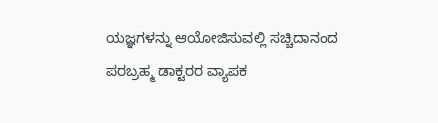ಯಜ್ಞಗಳನ್ನು ಆಯೋಜಿಸುವಲ್ಲಿ ಸಚ್ಚಿದಾನಂದ ಪರಬ್ರಹ್ಮ ಡಾಕ್ಟರರ ವ್ಯಾಪಕ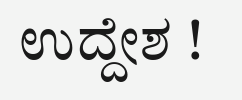ಉದ್ದೇಶ !